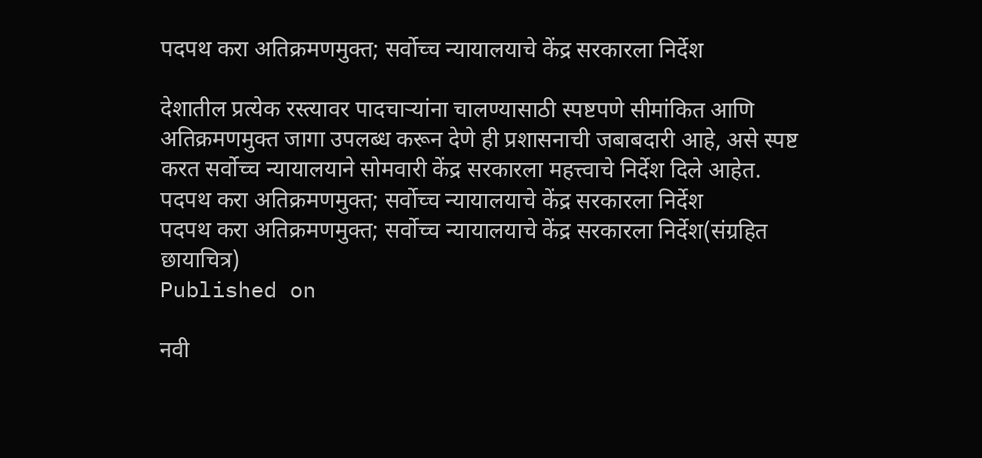पदपथ करा अतिक्रमणमुक्त; सर्वोच्च न्यायालयाचे केंद्र सरकारला निर्देश

देशातील प्रत्येक रस्त्यावर पादचाऱ्यांना चालण्यासाठी स्पष्टपणे सीमांकित आणि अतिक्रमणमुक्त जागा उपलब्ध करून देणे ही प्रशासनाची जबाबदारी आहे, असे स्पष्ट करत सर्वोच्च न्यायालयाने सोमवारी केंद्र सरकारला महत्त्वाचे निर्देश दिले आहेत.
पदपथ करा अतिक्रमणमुक्त; सर्वोच्च न्यायालयाचे केंद्र सरकारला निर्देश
पदपथ करा अतिक्रमणमुक्त; सर्वोच्च न्यायालयाचे केंद्र सरकारला निर्देश(संग्रहित छायाचित्र)
Published on

नवी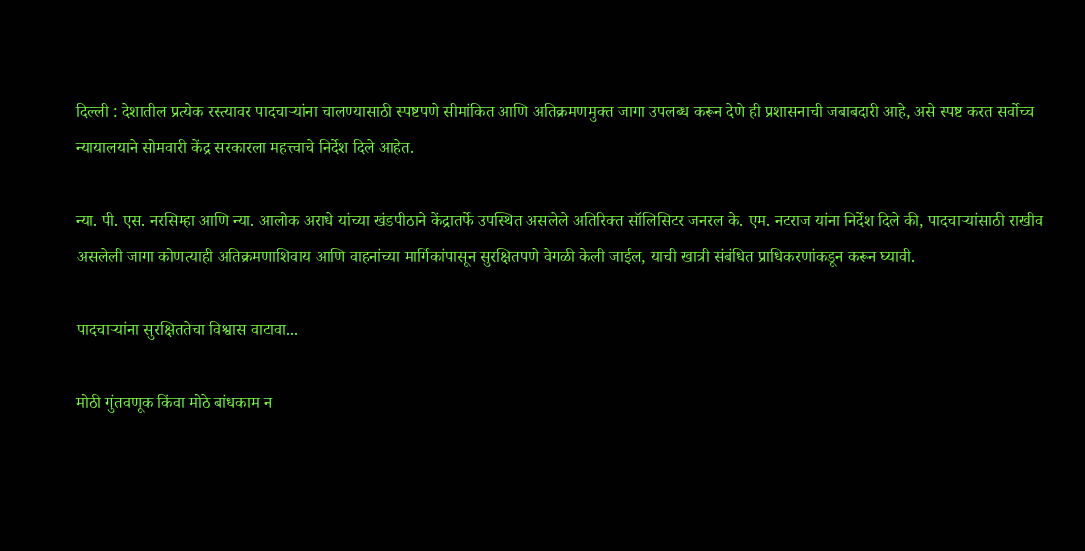दिल्ली : देशातील प्रत्येक रस्त्यावर पादचाऱ्यांना चालण्यासाठी स्पष्टपणे सीमांकित आणि अतिक्रमणमुक्त जागा उपलब्ध करून देणे ही प्रशासनाची जबाबदारी आहे, असे स्पष्ट करत सर्वोच्च न्यायालयाने सोमवारी केंद्र सरकारला महत्त्वाचे निर्देश दिले आहेत.

न्या. पी. एस. नरसिम्हा आणि न्या. आलोक अराधे यांच्या खंडपीठाने केंद्रातर्फे उपस्थित असलेले अतिरिक्त सॉलिसिटर जनरल के. एम. नटराज यांना निर्देश दिले की, पादचाऱ्यांसाठी राखीव असलेली जागा कोणत्याही अतिक्रमणाशिवाय आणि वाहनांच्या मार्गिकांपासून सुरक्षितपणे वेगळी केली जाईल, याची खात्री संबंधित प्राधिकरणांकडून करून घ्यावी.

पादचाऱ्यांना सुरक्षिततेचा विश्वास वाटावा...

मोठी गुंतवणूक किंवा मोठे बांधकाम न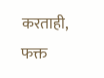करताही, फक्त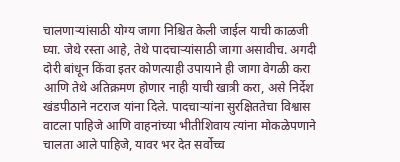चालणाऱ्यांसाठी योग्य जागा निश्चित केली जाईल याची काळजी घ्या. जेथे रस्ता आहे, तेथे पादचाऱ्यांसाठी जागा असावीच. अगदी दोरी बांधून किंवा इतर कोणत्याही उपायाने ही जागा वेगळी करा आणि तेथे अतिक्रमण होणार नाही याची खात्री करा, असे निर्देश खंडपीठाने नटराज यांना दिले. पादचाऱ्यांना सुरक्षिततेचा विश्वास वाटला पाहिजे आणि वाहनांच्या भीतीशिवाय त्यांना मोकळेपणाने चालता आले पाहिजे, यावर भर देत सर्वोच्च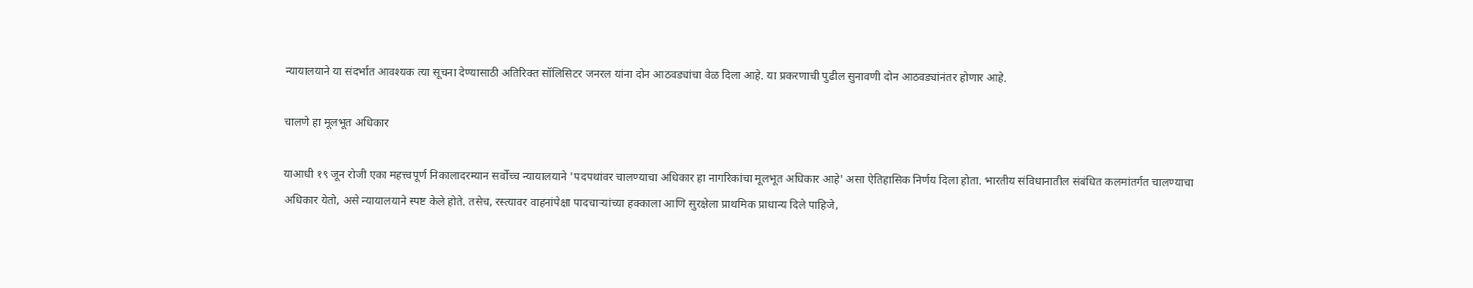न्यायालयाने या संदर्भात आवश्यक त्या सूचना देण्यासाठी अतिरिक्त सॉलिसिटर जनरल यांना दोन आठवड्यांचा वेळ दिला आहे. या प्रकरणाची पुढील सुनावणी दोन आठवड्यांनंतर होणार आहे.

चालणे हा मूलभूत अधिकार

याआधी १९ जून रोजी एका महत्त्वपूर्ण निकालादरम्यान सर्वोच्च न्यायालयाने 'पदपथांवर चालण्याचा अधिकार हा नागरिकांचा मूलभूत अधिकार आहे' असा ऐतिहासिक निर्णय दिला होता. भारतीय संविधानातील संबंधित कलमांतर्गत चालण्याचा अधिकार येतो, असे न्यायालयाने स्पष्ट केले होते. तसेच, रस्त्यावर वाहनांपेक्षा पादचाऱ्यांच्या हक्काला आणि सुरक्षेला प्राथमिक प्राधान्य दिले पाहिजे,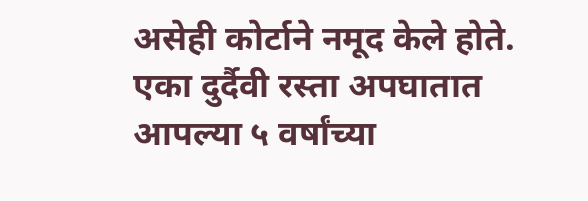असेही कोर्टाने नमूद केले होते. एका दुर्दैवी रस्ता अपघातात आपल्या ५ वर्षांच्या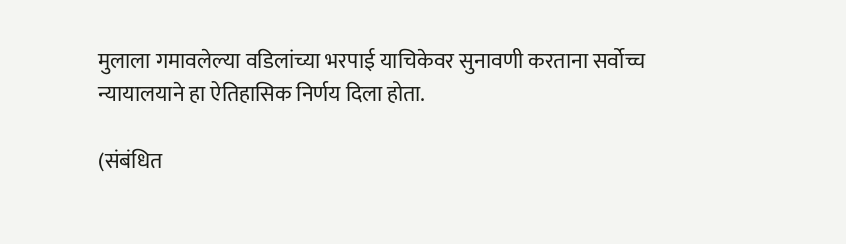मुलाला गमावलेल्या वडिलांच्या भरपाई याचिकेवर सुनावणी करताना सर्वोच्च न्यायालयाने हा ऐतिहासिक निर्णय दिला होता.

(संबंधित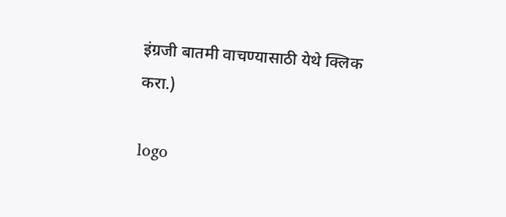इंग्रजी बातमी वाचण्यासाठी येथे क्लिक करा.)

logo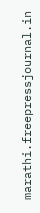marathi.freepressjournal.in